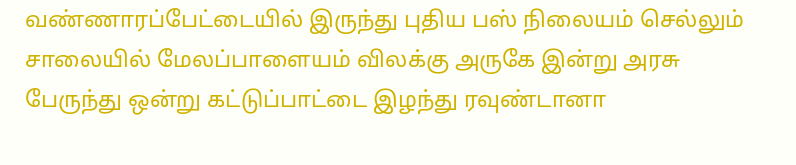வண்ணாரப்பேட்டையில் இருந்து புதிய பஸ் நிலையம் செல்லும் சாலையில் மேலப்பாளையம் விலக்கு அருகே இன்று அரசு பேருந்து ஒன்று கட்டுப்பாட்டை இழந்து ரவுண்டானா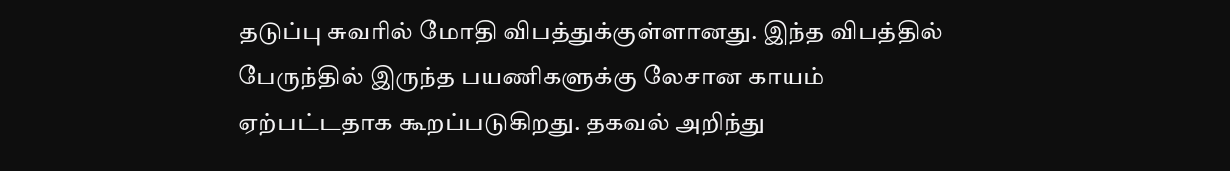தடுப்பு சுவரில் மோதி விபத்துக்குள்ளானது. இந்த விபத்தில் பேருந்தில் இருந்த பயணிகளுக்கு லேசான காயம் ஏற்பட்டதாக கூறப்படுகிறது. தகவல் அறிந்து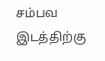சம்பவ இடத்திற்கு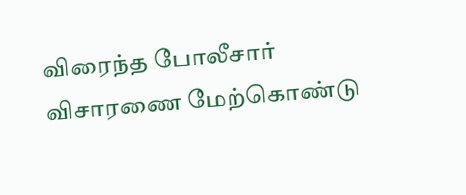விரைந்த போலீசார் விசாரணை மேற்கொண்டு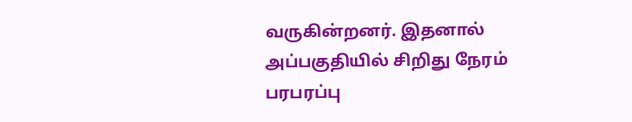வருகின்றனர். இதனால் அப்பகுதியில் சிறிது நேரம் பரபரப்பு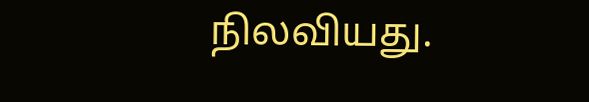நிலவியது.